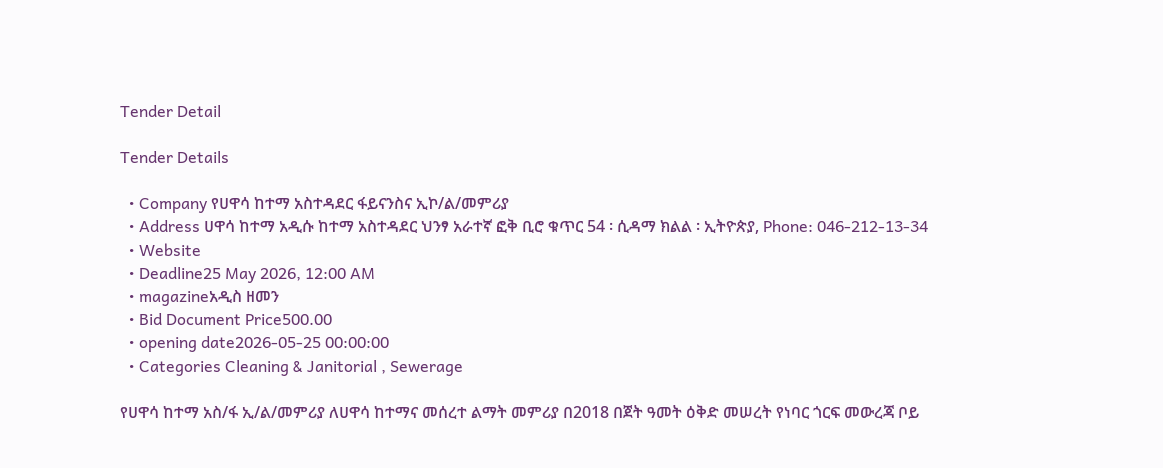Tender Detail

Tender Details

  • Company የሀዋሳ ከተማ አስተዳደር ፋይናንስና ኢኮ/ል/መምሪያ
  • Address ሀዋሳ ከተማ አዲሱ ከተማ አስተዳደር ህንፃ አራተኛ ፎቅ ቢሮ ቁጥር 54 ፡ ሲዳማ ክልል ፡ ኢትዮጵያ, Phone: 046-212-13-34
  • Website
  • Deadline25 May 2026, 12:00 AM
  • magazineአዲስ ዘመን
  • Bid Document Price500.00
  • opening date2026-05-25 00:00:00
  • Categories Cleaning & Janitorial , Sewerage

የሀዋሳ ከተማ አስ/ፋ ኢ/ል/መምሪያ ለሀዋሳ ከተማና መሰረተ ልማት መምሪያ በ2018 በጀት ዓመት ዕቅድ መሠረት የነባር ጎርፍ መውረጃ ቦይ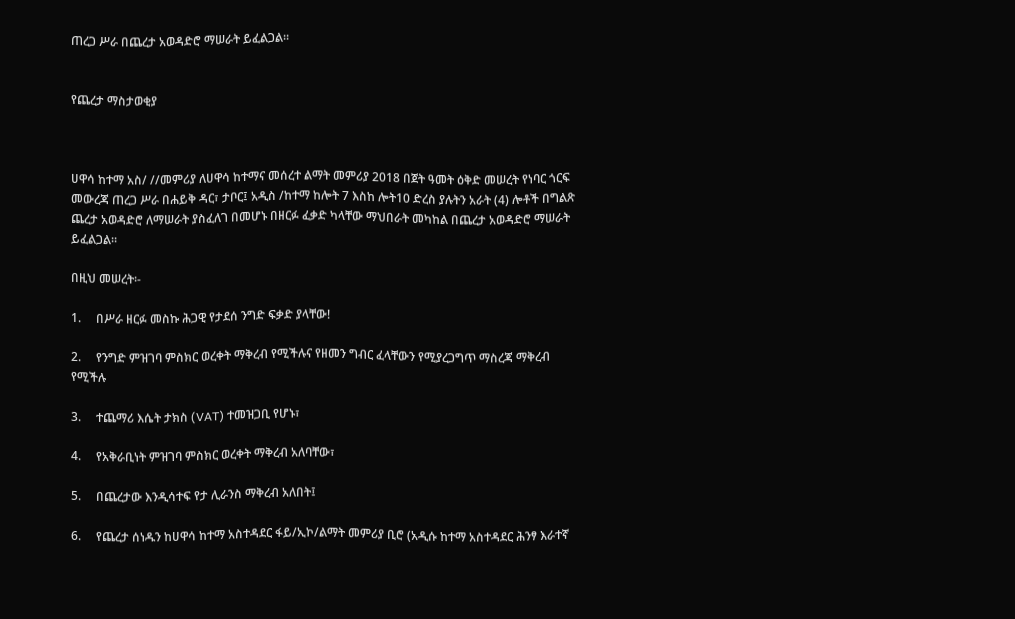ጠረጋ ሥራ በጨረታ አወዳድሮ ማሠራት ይፈልጋል፡፡


የጨረታ ማስታወቂያ



ሀዋሳ ከተማ አስ/ //መምሪያ ለሀዋሳ ከተማና መሰረተ ልማት መምሪያ 2018 በጀት ዓመት ዕቅድ መሠረት የነባር ጎርፍ መውረጃ ጠረጋ ሥራ በሐይቅ ዳር፣ ታቦር፤ አዲስ /ከተማ ከሎት 7 እስከ ሎት10 ድረስ ያሉትን አራት (4) ሎቶች በግልጽ ጨረታ አወዳድሮ ለማሠራት ያስፈለገ በመሆኑ በዘርፉ ፈቃድ ካላቸው ማህበራት መካከል በጨረታ አወዳድሮ ማሠራት ይፈልጋል፡፡

በዚህ መሠረት፡-

1.     በሥራ ዘርፉ መስኩ ሕጋዊ የታደሰ ንግድ ፍቃድ ያላቸው!

2.     የንግድ ምዝገባ ምስክር ወረቀት ማቅረብ የሚችሉና የዘመን ግብር ፈላቸውን የሚያረጋግጥ ማስረጃ ማቅረብ የሚችሉ

3.     ተጨማሪ እሴት ታክስ (VAT) ተመዝጋቢ የሆኑ፣

4.     የአቅራቢነት ምዝገባ ምስክር ወረቀት ማቅረብ አለባቸው፣

5.     በጨረታው እንዲሳተፍ የታ ሊራንስ ማቅረብ አለበት፤

6.     የጨረታ ሰነዱን ከሀዋሳ ከተማ አስተዳደር ፋይ/ኢኮ/ልማት መምሪያ ቢሮ (አዲሱ ከተማ አስተዳደር ሕንፃ እራተኛ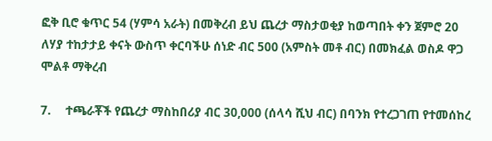ፎቅ ቢሮ ቁጥር 54 (ሃምሳ አራት) በመቅረብ ይህ ጨረታ ማስታወቂያ ከወጣበት ቀን ጀምሮ 20 ለሃያ ተከታታይ ቀናት ውስጥ ቀርባችሁ ሰነድ ብር 500 (አምስት መቶ ብር) በመክፈል ወስዶ ዋጋ ሞልቶ ማቅረብ

7.     ተጫራቾች የጨረታ ማስከበሪያ ብር 30,000 (ሰላሳ ሺህ ብር) በባንክ የተረጋገጠ የተመሰከረ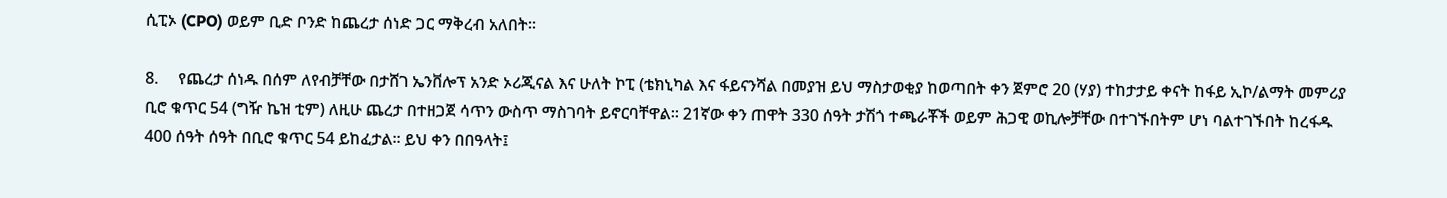ሲፒኦ (CPO) ወይም ቢድ ቦንድ ከጨረታ ሰነድ ጋር ማቅረብ አለበት፡፡

8.     የጨረታ ሰነዱ በሰም ለየብቻቸው በታሸገ ኤንቨሎፕ አንድ ኦሪጂናል እና ሁለት ኮፒ (ቴክኒካል እና ፋይናንሻል በመያዝ ይህ ማስታወቂያ ከወጣበት ቀን ጀምሮ 20 (ሃያ) ተከታታይ ቀናት ከፋይ ኢኮ/ልማት መምሪያ ቢሮ ቁጥር 54 (ግዥ ኬዝ ቲም) ለዚሁ ጨረታ በተዘጋጀ ሳጥን ውስጥ ማስገባት ይኖርባቸዋል፡፡ 21ኛው ቀን ጠዋት 330 ሰዓት ታሽጎ ተጫራቾች ወይም ሕጋዊ ወኪሎቻቸው በተገኙበትም ሆነ ባልተገኙበት ከረፋዱ 400 ሰዓት ሰዓት በቢሮ ቁጥር 54 ይከፈታል፡፡ ይህ ቀን በበዓላት፤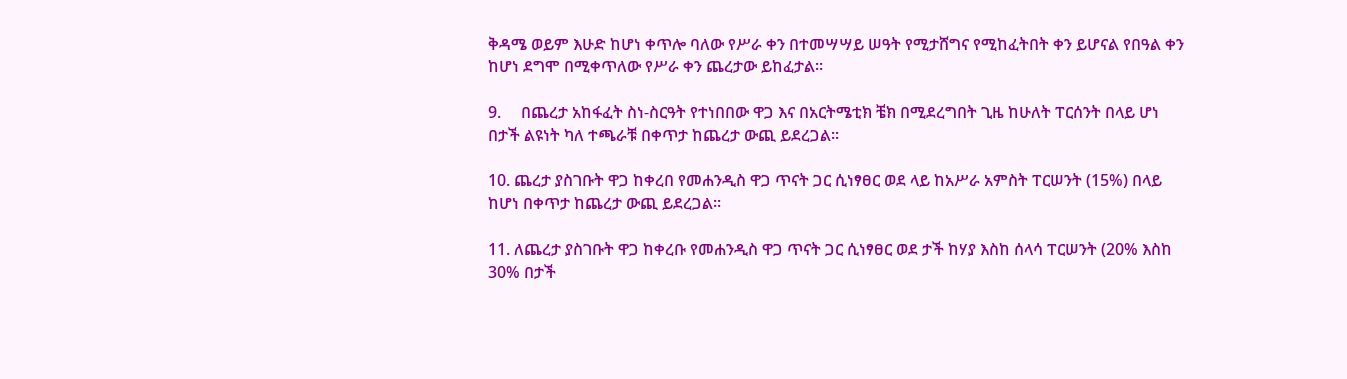ቅዳሜ ወይም እሁድ ከሆነ ቀጥሎ ባለው የሥራ ቀን በተመሣሣይ ሠዓት የሚታሸግና የሚከፈትበት ቀን ይሆናል የበዓል ቀን ከሆነ ደግሞ በሚቀጥለው የሥራ ቀን ጨረታው ይከፈታል፡፡

9.     በጨረታ አከፋፈት ስነ-ስርዓት የተነበበው ዋጋ እና በአርትሜቲክ ቼክ በሚደረግበት ጊዜ ከሁለት ፐርሰንት በላይ ሆነ በታች ልዩነት ካለ ተጫራቹ በቀጥታ ከጨረታ ውጪ ይደረጋል፡፡

10. ጨረታ ያስገቡት ዋጋ ከቀረበ የመሐንዲስ ዋጋ ጥናት ጋር ሲነፃፀር ወደ ላይ ከአሥራ አምስት ፐርሠንት (15%) በላይ ከሆነ በቀጥታ ከጨረታ ውጪ ይደረጋል፡፡

11. ለጨረታ ያስገቡት ዋጋ ከቀረቡ የመሐንዲስ ዋጋ ጥናት ጋር ሲነፃፀር ወደ ታች ከሃያ እስከ ሰላሳ ፐርሠንት (20% እስከ 30% በታች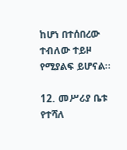ከሆነ በተሰበረው ተብለው ተይዞ የሚያልፍ ይሆናል፡፡

12. መሥሪያ ቤቱ የተሻለ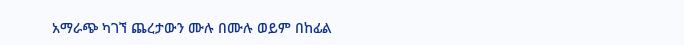አማራጭ ካገኘ ጨረታውን ሙሉ በሙሉ ወይም በከፊል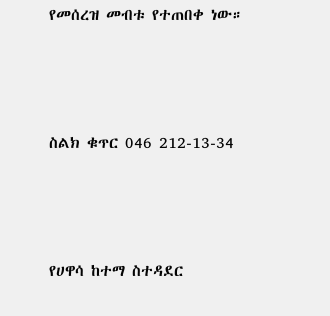የመሰረዝ መብቱ የተጠበቀ ነው።



ስልክ ቁጥር 046 212-13-34



የሀዋሳ ከተማ ስተዳደር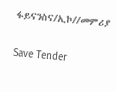ፋይናንስና/ኢኮ//መምሪያ

Save Tender